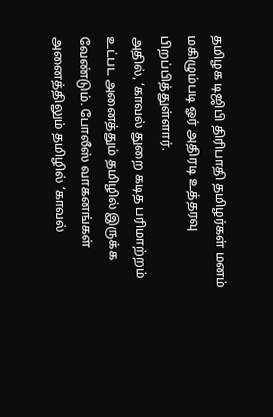தமிழக டிஜிபி திரிபாதி தமிழர்கள் மனம் மகிழும்படி ஓர் அதிரடி உத்தரவு பிறப்பித்துள்ளார்.
அதில், ‘காவல் துறை கடித பரிமாற்றம் உட்பட அனைத்தும் தமிழில் இருக்க வேண்டும். போலீஸ் வாகனங்கள் அனைத்திலும் தமிழில் ‘காவல்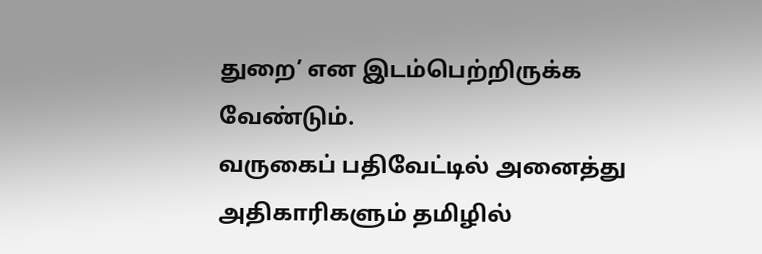துறை’ என இடம்பெற்றிருக்க வேண்டும்.
வருகைப் பதிவேட்டில் அனைத்து அதிகாரிகளும் தமிழில்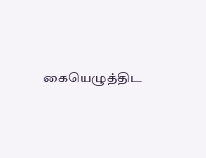கையெழுத்திட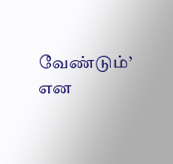வேண்டும்’ என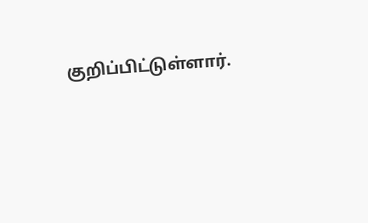குறிப்பிட்டுள்ளார்.